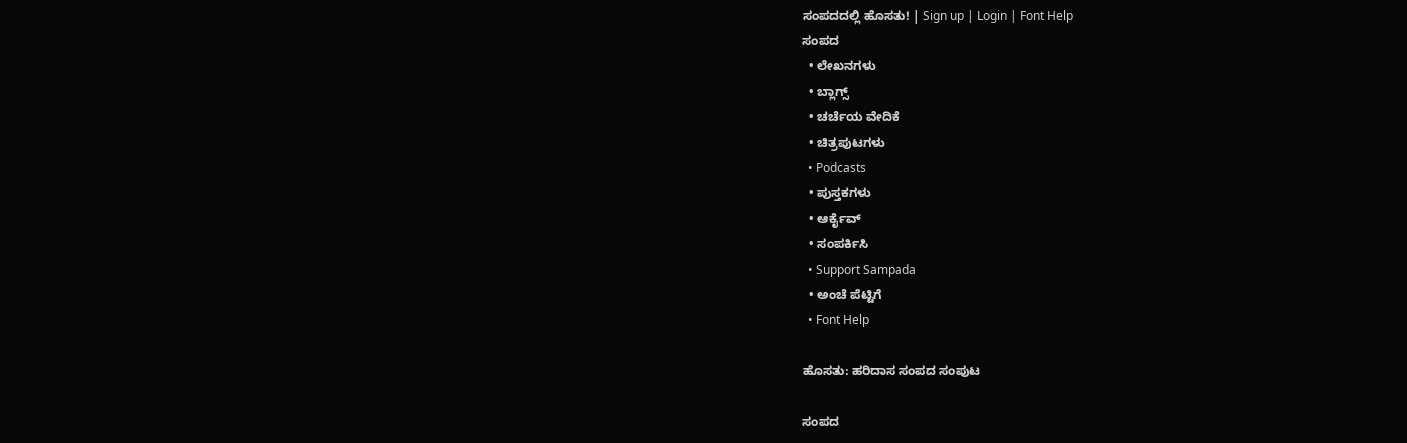ಸಂಪದದಲ್ಲಿ ಹೊಸತು! | Sign up | Login | Font Help
ಸಂಪದ
  • ಲೇಖನಗಳು
  • ಬ್ಲಾಗ್ಸ್
  • ಚರ್ಚೆಯ ವೇದಿಕೆ
  • ಚಿತ್ರಪುಟಗಳು
  • Podcasts
  • ಪುಸ್ತಕಗಳು
  • ಆರ್ಕೈವ್
  • ಸಂಪರ್ಕಿಸಿ
  • Support Sampada
  • ಅಂಚೆ ಪೆಟ್ಟಿಗೆ
  • Font Help

ಹೊಸತು: ಹರಿದಾಸ ಸಂಪದ ಸಂಪುಟ

ಸಂಪದ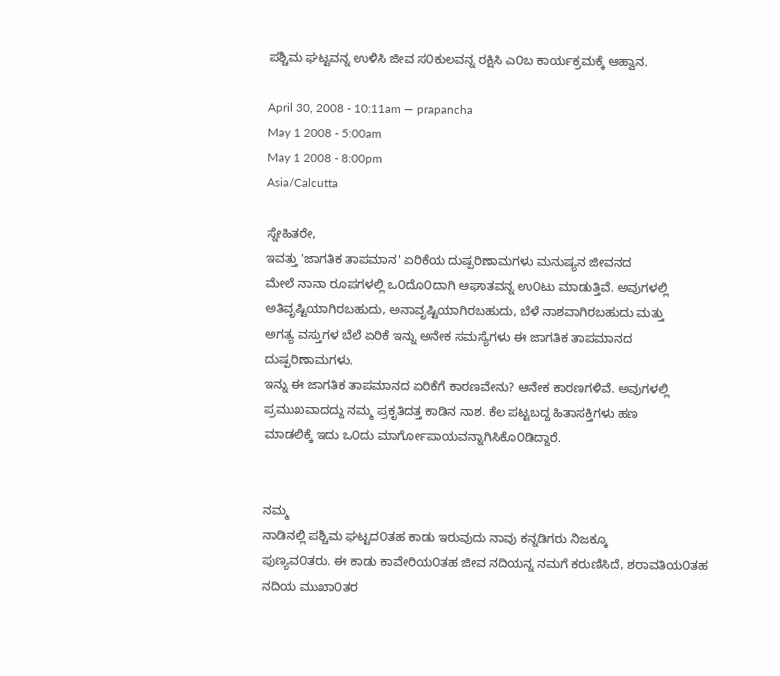ಪಶ್ಚಿಮ ಘಟ್ಟವನ್ನ ಉಳಿಸಿ ಜೀವ ಸ೦ಕುಲವನ್ನ ರಕ್ಷಿಸಿ ಎ೦ಬ ಕಾರ್ಯಕ್ರಮಕ್ಕೆ ಆಹ್ವಾನ.

April 30, 2008 - 10:11am — prapancha
May 1 2008 - 5:00am
May 1 2008 - 8:00pm
Asia/Calcutta

ಸ್ನೇಹಿತರೇ,
ಇವತ್ತು 'ಜಾಗತಿಕ ತಾಪಮಾನ' ಏರಿಕೆಯ ದುಷ್ಪರಿಣಾಮಗಳು ಮನುಷ್ಯನ ಜೀವನದ
ಮೇಲೆ ನಾನಾ ರೂಪಗಳಲ್ಲಿ ಒ೦ದೊ೦ದಾಗಿ ಆಘಾತವನ್ನ ಉ೦ಟು ಮಾಡುತ್ತಿವೆ. ಅವುಗಳಲ್ಲಿ
ಅತಿವೃಷ್ಟಿಯಾಗಿರಬಹುದು, ಅನಾವೃಷ್ಟಿಯಾಗಿರಬಹುದು, ಬೆಳೆ ನಾಶವಾಗಿರಬಹುದು ಮತ್ತು
ಅಗತ್ಯ ವಸ್ತುಗಳ ಬೆಲೆ ಏರಿಕೆ ಇನ್ನು ಅನೇಕ ಸಮಸ್ಯೆಗಳು ಈ ಜಾಗತಿಕ ತಾಪಮಾನದ
ದುಷ್ಪರಿಣಾಮಗಳು.
ಇನ್ನು ಈ ಜಾಗತಿಕ ತಾಪಮಾನದ ಏರಿಕೆಗೆ ಕಾರಣವೇನು? ಆನೇಕ ಕಾರಣಗಳಿವೆ. ಅವುಗಳಲ್ಲಿ
ಪ್ರಮುಖವಾದದ್ದು ನಮ್ಮ ಪ್ರಕೃತಿದತ್ತ ಕಾಡಿನ ನಾಶ. ಕೆಲ ಪಟ್ಟಬದ್ದ ಹಿತಾಸಕ್ತಿಗಳು ಹಣ
ಮಾಡಲಿಕ್ಕೆ ಇದು ಒ೦ದು ಮಾರ್ಗೋಪಾಯವನ್ನಾಗಿಸಿಕೊ೦ಡಿದ್ದಾರೆ.


ನಮ್ಮ
ನಾಡಿನಲ್ಲಿ ಪಶ್ಚಿಮ ಘಟ್ಟದ೦ತಹ ಕಾಡು ಇರುವುದು ನಾವು ಕನ್ನಡಿಗರು ನಿಜಕ್ಕೂ
ಪುಣ್ಯವ೦ತರು. ಈ ಕಾಡು ಕಾವೇರಿಯ೦ತಹ ಜೀವ ನದಿಯನ್ನ ನಮಗೆ ಕರುಣಿಸಿದೆ, ಶರಾವತಿಯ೦ತಹ
ನದಿಯ ಮುಖಾ೦ತರ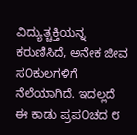ವಿದ್ಯುತ್ಚಕ್ತಿಯನ್ನ ಕರುಣಿಸಿದೆ, ಅನೇಕ ಜೀವ ಸ೦ಕುಲಗಳಿಗೆ
ನೆಲೆಯಾಗಿದೆ. ಇದಲ್ಲದೆ ಈ ಕಾಡು ಪ್ರಪ೦ಚದ ೮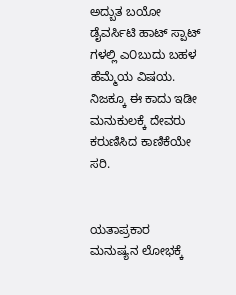ಅದ್ಬುತ ಬಯೋ ಡೈವರ್ಸಿಟಿ ಹಾಟ್ ಸ್ಪಾಟ್
ಗಳಲ್ಲಿ ಎ೦ಬುದು ಬಹಳ ಹೆಮ್ಮೆಯ ವಿಷಯ. ನಿಜಕ್ಕೂ ಈ ಕಾದು ಇಡೀ ಮನುಕುಲಕ್ಕೆ ದೇವರು
ಕರುಣಿಸಿದ ಕಾಣಿಕೆಯೇ ಸರಿ.


ಯತಾಪ್ರಕಾರ ಮನುಷ್ಯನ ಲೋಭಕ್ಕೆ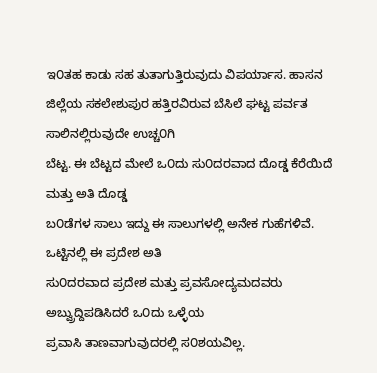ಇ೦ತಹ ಕಾಡು ಸಹ ತುತಾಗುತ್ತಿರುವುದು ವಿಪರ್ಯಾಸ. ಹಾಸನ
ಜಿಲ್ಲೆಯ ಸಕಲೇಶುಪುರ ಹತ್ತಿರವಿರುವ ಬೆಸಿಲೆ ಘಟ್ಟ ಪರ್ವತ ಸಾಲಿನಲ್ಲಿರುವುದೇ ಉಚ್ಚ೦ಗಿ
ಬೆಟ್ಟ. ಈ ಬೆಟ್ಟದ ಮೇಲೆ ಒ೦ದು ಸು೦ದರವಾದ ದೊಡ್ಡ ಕೆರೆಯಿದೆ ಮತ್ತು ಅತಿ ದೊಡ್ಡ
ಬ೦ಡೆಗಳ ಸಾಲು ಇದ್ದು ಈ ಸಾಲುಗಳಲ್ಲಿ ಅನೇಕ ಗುಹೆಗಳಿವೆ. ಒಟ್ಟಿನಲ್ಲಿ ಈ ಪ್ರದೇಶ ಅತಿ
ಸು೦ದರವಾದ ಪ್ರದೇಶ ಮತ್ತು ಪ್ರವಸೋದ್ಯಮದವರು ಅಬ್ವ್ರುದ್ದಿಪಡಿಸಿದರೆ ಒ೦ದು ಒಳ್ಳೆಯ
ಪ್ರವಾಸಿ ತಾಣವಾಗುವುದರಲ್ಲಿ ಸ೦ಶಯವಿಲ್ಲ.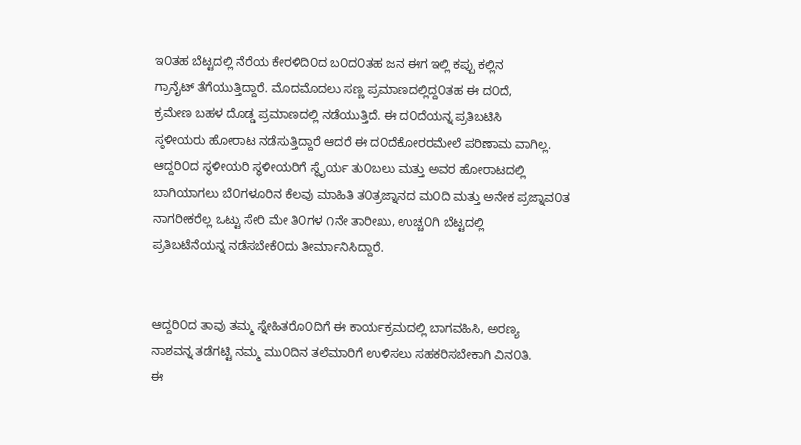ಇ೦ತಹ ಬೆಟ್ಟದಲ್ಲಿ ನೆರೆಯ ಕೇರಳಿದಿ೦ದ ಬ೦ದ೦ತಹ ಜನ ಈಗ ಇಲ್ಲಿ ಕಪ್ಪು ಕಲ್ಲಿನ
ಗ್ರಾನೈಟ್ ತೆಗೆಯುತ್ತಿದ್ದಾರೆ. ಮೊದಮೊದಲು ಸಣ್ಣ ಪ್ರಮಾಣದಲ್ಲಿದ್ದ೦ತಹ ಈ ದ೦ದೆ,
ಕ್ರಮೇಣ ಬಹಳ ದೊಡ್ಡ ಪ್ರಮಾಣದಲ್ಲಿ ನಡೆಯುತ್ತಿದೆ. ಈ ದ೦ದೆಯನ್ನ ಪ್ರತಿಬಟಿಸಿ
ಸ್ಠಳೀಯರು ಹೋರಾಟ ನಡೆಸುತ್ತಿದ್ದಾರೆ ಆದರೆ ಈ ದ೦ದೆಕೋರರಮೇಲೆ ಪರಿಣಾಮ ವಾಗಿಲ್ಲ.
ಆದ್ದರಿ೦ದ ಸ್ಥಳೀಯರಿ ಸ್ಥಳೀಯರಿಗೆ ಸ್ಥೈರ್ಯ ತು೦ಬಲು ಮತ್ತು ಅವರ ಹೋರಾಟದಲ್ಲಿ
ಬಾಗಿಯಾಗಲು ಬೆ೦ಗಳೂರಿನ ಕೆಲವು ಮಾಹಿತಿ ತ೦ತ್ರಜ್ನಾನದ ಮ೦ದಿ ಮತ್ತು ಅನೇಕ ಪ್ರಜ್ನಾವ೦ತ
ನಾಗರೀಕರೆಲ್ಲ ಒಟ್ಟು ಸೇರಿ ಮೇ ತಿ೦ಗಳ ೧ನೇ ತಾರೀಖು, ಉಚ್ಚ೦ಗಿ ಬೆಟ್ಟದಲ್ಲಿ
ಪ್ರತಿಬಟೆನೆಯನ್ನ ನಡೆಸಬೇಕೆ೦ದು ತೀರ್ಮಾನಿಸಿದ್ದಾರೆ.


ಆದ್ದರಿ೦ದ ತಾವು ತಮ್ಮ ಸ್ನೇಹಿತರೊ೦ದಿಗೆ ಈ ಕಾರ್ಯಕ್ರಮದಲ್ಲಿ ಬಾಗವಹಿಸಿ, ಅರಣ್ಯ
ನಾಶವನ್ನ ತಡೆಗಟ್ಟಿ ನಮ್ಮ ಮು೦ದಿನ ತಲೆಮಾರಿಗೆ ಉಳಿಸಲು ಸಹಕರಿಸಬೇಕಾಗಿ ವಿನ೦ತಿ.
ಈ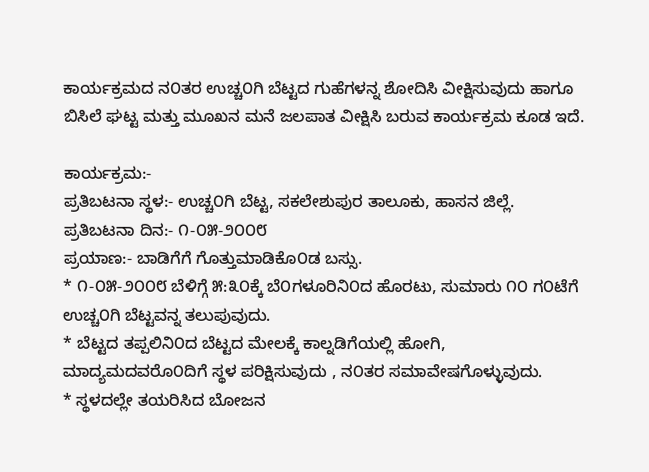ಕಾರ್ಯಕ್ರಮದ ನ೦ತರ ಉಚ್ಚ೦ಗಿ ಬೆಟ್ಟದ ಗುಹೆಗಳನ್ನ ಶೋದಿಸಿ ವೀಕ್ಷಿಸುವುದು ಹಾಗೂ
ಬಿಸಿಲೆ ಘಟ್ಟ ಮತ್ತು ಮೂಖನ ಮನೆ ಜಲಪಾತ ವೀಕ್ಷಿಸಿ ಬರುವ ಕಾರ್ಯಕ್ರಮ ಕೂಡ ಇದೆ.

ಕಾರ್ಯಕ್ರಮ:-
ಪ್ರತಿಬಟನಾ ಸ್ಥಳ:- ಉಚ್ಚ೦ಗಿ ಬೆಟ್ಟ, ಸಕಲೇಶುಪುರ ತಾಲೂಕು, ಹಾಸನ ಜಿಲ್ಲೆ.
ಪ್ರತಿಬಟನಾ ದಿನ:- ೧-೦೫-೨೦೦೮
ಪ್ರಯಾಣ:- ಬಾಡಿಗೆಗೆ ಗೊತ್ತುಮಾಡಿಕೊ೦ಡ ಬಸ್ಸು.
* ೧-೦೫-೨೦೦೮ ಬೆಳಿಗ್ಗೆ ೫:೩೦ಕ್ಕೆ ಬೆ೦ಗಳೂರಿನಿ೦ದ ಹೊರಟು, ಸುಮಾರು ೧೦ ಗ೦ಟೆಗೆ ಉಚ್ಚ೦ಗಿ ಬೆಟ್ಟವನ್ನ ತಲುಪುವುದು.
* ಬೆಟ್ಟದ ತಪ್ಪಲಿನಿ೦ದ ಬೆಟ್ಟದ ಮೇಲಕ್ಕೆ ಕಾಲ್ನಡಿಗೆಯಲ್ಲಿ ಹೋಗಿ, ಮಾದ್ಯಮದವರೊ೦ದಿಗೆ ಸ್ಥಳ ಪರಿಕ್ಷಿಸುವುದು , ನ೦ತರ ಸಮಾವೇಷಗೊಳ್ಳುವುದು.
* ಸ್ಥಳದಲ್ಲೇ ತಯರಿಸಿದ ಬೋಜನ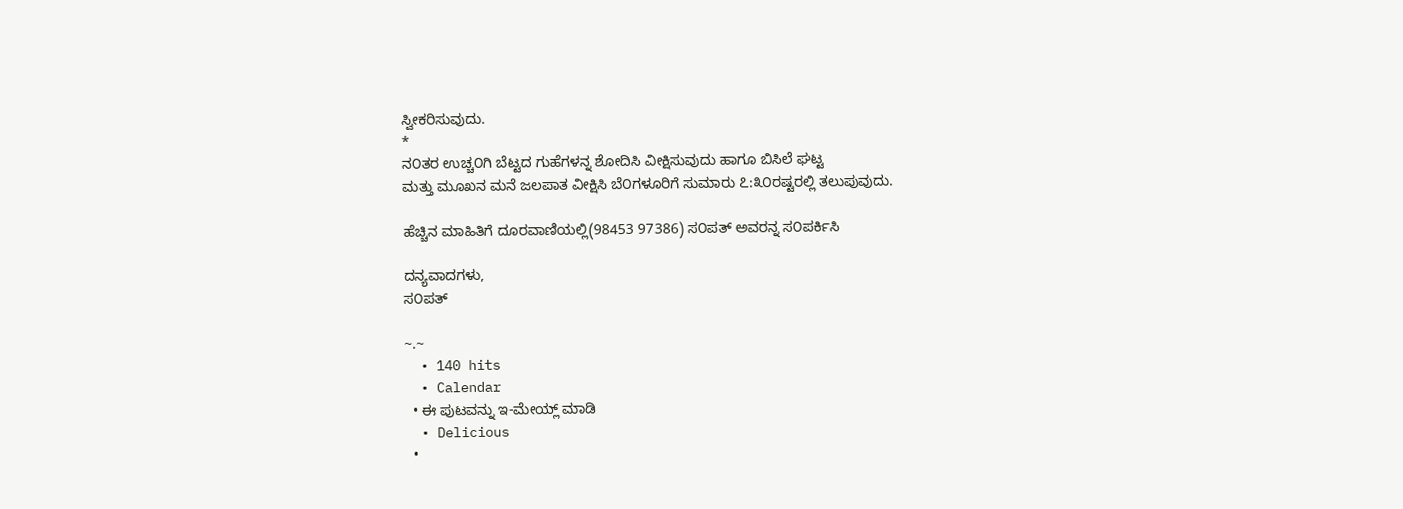ಸ್ವೀಕರಿಸುವುದು.
*
ನ೦ತರ ಉಚ್ಚ೦ಗಿ ಬೆಟ್ಟದ ಗುಹೆಗಳನ್ನ ಶೋದಿಸಿ ವೀಕ್ಷಿಸುವುದು ಹಾಗೂ ಬಿಸಿಲೆ ಘಟ್ಟ
ಮತ್ತು ಮೂಖನ ಮನೆ ಜಲಪಾತ ವೀಕ್ಷಿಸಿ ಬೆ೦ಗಳೂರಿಗೆ ಸುಮಾರು ೭:೩೦ರಷ್ಟರಲ್ಲಿ ತಲುಪುವುದು.

ಹೆಚ್ಚಿನ ಮಾಹಿತಿಗೆ ದೂರವಾಣಿಯಲ್ಲಿ(98453 97386) ಸ೦ಪತ್ ಅವರನ್ನ ಸ೦ಪರ್ಕಿಸಿ

ದನ್ಯವಾದಗಳು,
ಸ೦ಪತ್

~.~
  • 140 hits
  • Calendar
  • ಈ ಪುಟವನ್ನು ಇ-ಮೇಯ್ಲ್ ಮಾಡಿ
  • Delicious
  •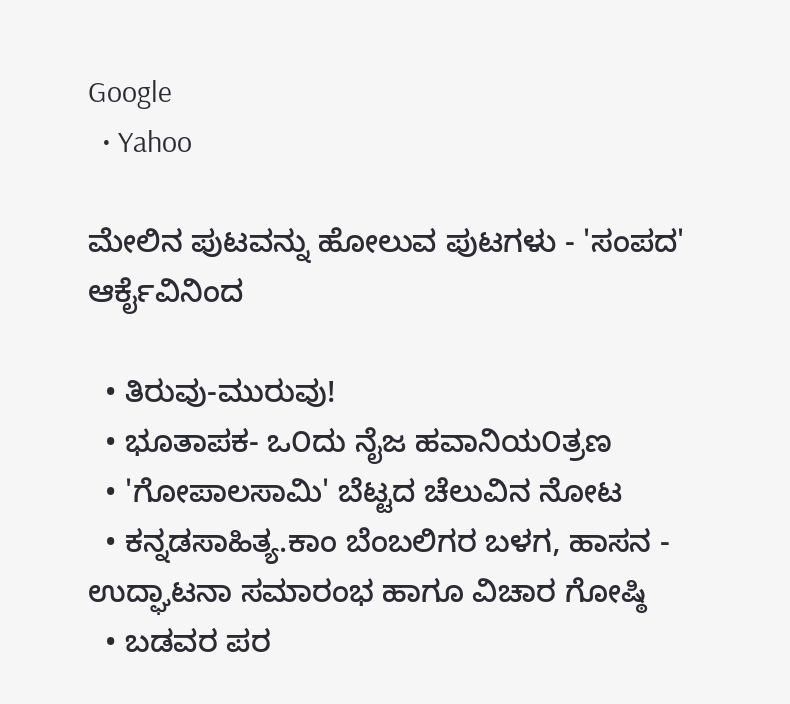Google
  • Yahoo

ಮೇಲಿನ ಪುಟವನ್ನು ಹೋಲುವ ಪುಟಗಳು - 'ಸಂಪದ' ಆರ್ಕೈವಿನಿಂದ

  • ತಿರುವು-ಮುರುವು!
  • ಭೂತಾಪಕ- ಒ೦ದು ನೈಜ ಹವಾನಿಯ೦ತ್ರಣ
  • 'ಗೋಪಾಲಸಾಮಿ' ಬೆಟ್ಟದ ಚೆಲುವಿನ ನೋಟ
  • ಕನ್ನಡಸಾಹಿತ್ಯ.ಕಾಂ ಬೆಂಬಲಿಗರ ಬಳಗ, ಹಾಸನ - ಉದ್ಘಾಟನಾ ಸಮಾರಂಭ ಹಾಗೂ ವಿಚಾರ ಗೋಷ್ಠಿ
  • ಬಡವರ ಪರ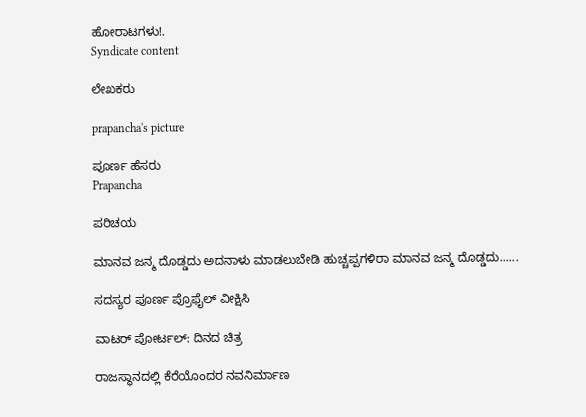ಹೋರಾಟಗಳು!.
Syndicate content

ಲೇಖಕರು

prapancha's picture

ಪೂರ್ಣ ಹೆಸರು
Prapancha

ಪರಿಚಯ

ಮಾನವ ಜನ್ಮ ದೊಡ್ಡದು ಅದನಾಳು ಮಾಡಲುಬೇಡಿ ಹುಚ್ಚಪ್ಪಗಳಿರಾ ಮಾನವ ಜನ್ಮ ದೊಡ್ಡದು......

ಸದಸ್ಯರ ಪೂರ್ಣ ಪ್ರೊಫೈಲ್ ವೀಕ್ಷಿಸಿ

ವಾಟರ್ ಪೋರ್ಟಲ್: ದಿನದ ಚಿತ್ರ

ರಾಜಸ್ಥಾನದಲ್ಲಿ ಕೆರೆಯೊಂದರ ನವನಿರ್ಮಾಣ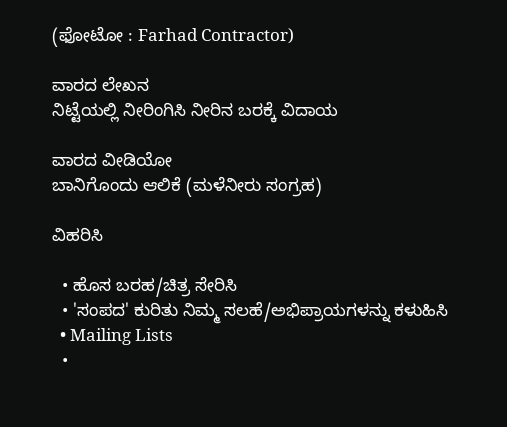(ಫೋಟೋ : Farhad Contractor)

ವಾರದ ಲೇಖನ
ನಿಟ್ಟೆಯಲ್ಲಿ ನೀರಿಂಗಿಸಿ ನೀರಿನ ಬರಕ್ಕೆ ವಿದಾಯ

ವಾರದ ವೀಡಿಯೋ
ಬಾನಿಗೊಂದು ಆಲಿಕೆ (ಮಳೆನೀರು ಸಂಗ್ರಹ)

ವಿಹರಿಸಿ

  • ಹೊಸ ಬರಹ/ಚಿತ್ರ ಸೇರಿಸಿ
  • 'ಸಂಪದ' ಕುರಿತು ನಿಮ್ಮ ಸಲಹೆ/ಅಭಿಪ್ರಾಯಗಳನ್ನು ಕಳುಹಿಸಿ
  • Mailing Lists
  •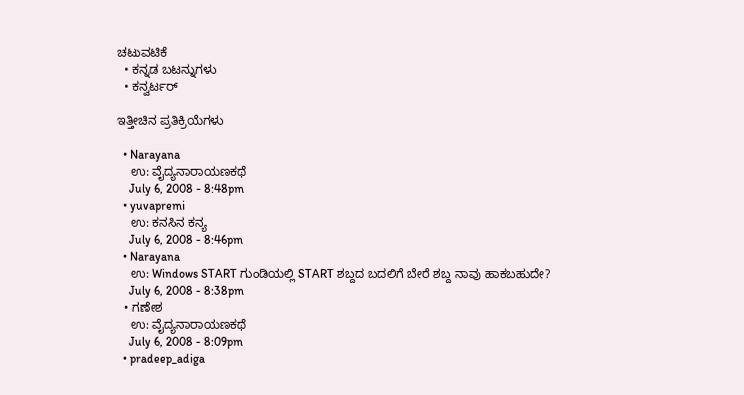ಚಟುವಟಿಕೆ
  • ಕನ್ನಡ ಬಟನ್ನುಗಳು
  • ಕನ್ವರ್ಟರ್

ಇತ್ತೀಚಿನ ಪ್ರತಿಕ್ರಿಯೆಗಳು

  • Narayana
    ಉ: ವೈದ್ಯನಾರಾಯಣಕಥೆ
    July 6, 2008 - 8:48pm
  • yuvapremi
    ಉ: ಕನಸಿನ ಕನ್ಯ
    July 6, 2008 - 8:46pm
  • Narayana
    ಉ: Windows START ಗುಂಡಿಯಲ್ಲಿ START ಶಬ್ದದ ಬದಲಿಗೆ ಬೇರೆ ಶಬ್ದ ನಾವು ಹಾಕಬಹುದೇ?
    July 6, 2008 - 8:38pm
  • ಗಣೇಶ
    ಉ: ವೈದ್ಯನಾರಾಯಣಕಥೆ
    July 6, 2008 - 8:09pm
  • pradeep_adiga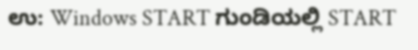ಉ: Windows START ಗುಂಡಿಯಲ್ಲಿ START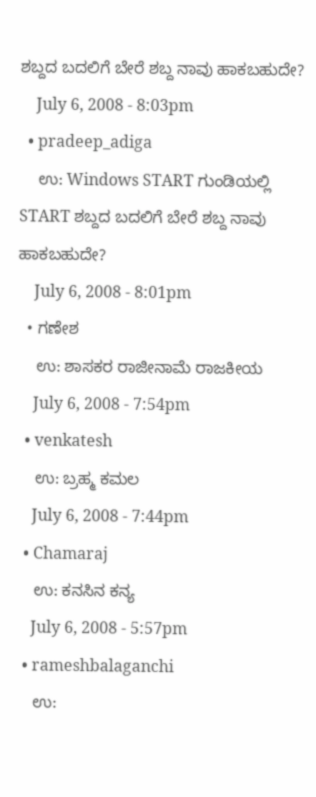ಶಬ್ದದ ಬದಲಿಗೆ ಬೇರೆ ಶಬ್ದ ನಾವು ಹಾಕಬಹುದೇ?
    July 6, 2008 - 8:03pm
  • pradeep_adiga
    ಉ: Windows START ಗುಂಡಿಯಲ್ಲಿ START ಶಬ್ದದ ಬದಲಿಗೆ ಬೇರೆ ಶಬ್ದ ನಾವು ಹಾಕಬಹುದೇ?
    July 6, 2008 - 8:01pm
  • ಗಣೇಶ
    ಉ: ಶಾಸಕರ ರಾಜೀನಾಮೆ ರಾಜಕೀಯ
    July 6, 2008 - 7:54pm
  • venkatesh
    ಉ: ಬ್ರಹ್ಮ ಕಮಲ
    July 6, 2008 - 7:44pm
  • Chamaraj
    ಉ: ಕನಸಿನ ಕನ್ಯ
    July 6, 2008 - 5:57pm
  • rameshbalaganchi
    ಉ: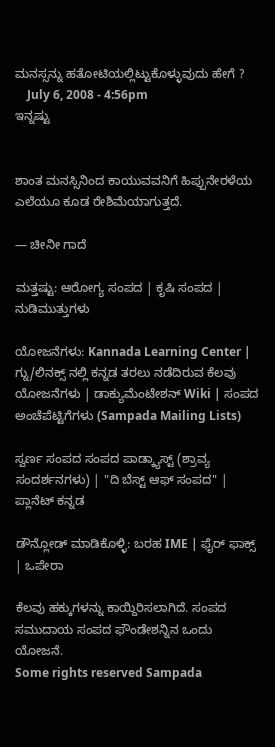ಮನಸ್ಸನ್ನು ಹತೋಟಿಯಲ್ಲಿಟ್ಟುಕೊಳ್ಳುವುದು ಹೇಗೆ ?
    July 6, 2008 - 4:56pm
ಇನ್ನಷ್ಟು


ಶಾಂತ ಮನಸ್ಸಿನಿಂದ ಕಾಯುವವನಿಗೆ ಹಿಪ್ಪುನೇರಳೆಯ ಎಲೆಯೂ ಕೂಡ ರೇಶಿಮೆಯಾಗುತ್ತದೆ.

— ಚೀನೀ ಗಾದೆ

ಮತ್ತಷ್ಟು: ಆರೋಗ್ಯ ಸಂಪದ | ಕೃಷಿ ಸಂಪದ | ನುಡಿಮುತ್ತುಗಳು

ಯೋಜನೆಗಳು: Kannada Learning Center | ಗ್ನು/ಲಿನಕ್ಸ್ ನಲ್ಲಿ ಕನ್ನಡ ತರಲು ನಡೆದಿರುವ ಕೆಲವು ಯೋಜನೆಗಳು | ಡಾಕ್ಯುಮೆಂಟೇಶನ್ Wiki | ಸಂಪದ ಅಂಚೆಪೆಟ್ಟಿಗೆಗಳು (Sampada Mailing Lists)

ಸ್ವರ್ಣ ಸಂಪದ ಸಂಪದ ಪಾಡ್ಕ್ಯಾಸ್ಟ್ (ಶ್ರಾವ್ಯ ಸಂದರ್ಶನಗಳು) | "ದಿ ಬೆಸ್ಟ್ ಆಫ್ ಸಂಪದ" | ಪ್ಲಾನೆಟ್ ಕನ್ನಡ

ಡೌನ್ಲೋಡ್ ಮಾಡಿಕೊಳ್ಳಿ: ಬರಹ IME | ಫೈರ್ ಫಾಕ್ಸ್ | ಒಪೇರಾ

ಕೆಲವು ಹಕ್ಕುಗಳನ್ನು ಕಾಯ್ದಿರಿಸಲಾಗಿದೆ. ಸಂಪದ ಸಮುದಾಯ ಸಂಪದ ಫೌಂಡೇಶನ್ನಿನ ಒಂದು ಯೋಜನೆ.
Some rights reserved Sampada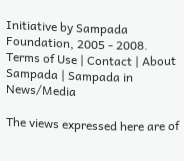Initiative by Sampada Foundation, 2005 - 2008.
Terms of Use | Contact | About Sampada | Sampada in News/Media

The views expressed here are of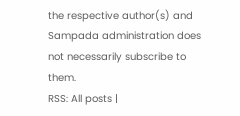the respective author(s) and Sampada administration does not necessarily subscribe to them.
RSS: All posts |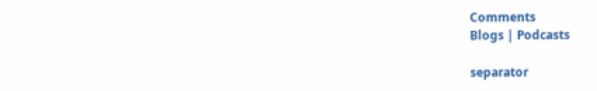Comments
Blogs | Podcasts

separator